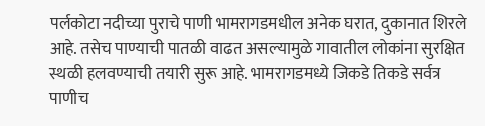पर्लकोटा नदीच्या पुराचे पाणी भामरागडमधील अनेक घरात, दुकानात शिरले आहे. तसेच पाण्याची पातळी वाढत असल्यामुळे गावातील लोकांना सुरक्षित स्थळी हलवण्याची तयारी सुरू आहे. भामरागडमध्ये जिकडे तिकडे सर्वत्र पाणीच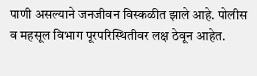पाणी असल्याने जनजीवन विस्कळीत झाले आहे. पोलीस व महसूल विभाग पूरपरिस्थितीवर लक्ष ठेवून आहेत.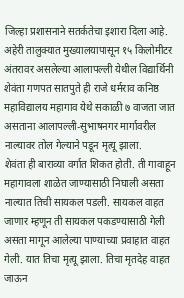जिल्हा प्रशासनाने सतर्कतेचा इशारा दिला आहे.
अहेरी तालुक्यात मुख्यालयापासून १५ किलोमीटर अंतरावर असलेल्या आलापल्ली येथील विद्यार्थिनी शेवंता गणपत सातपुते ही राजे धर्मराव कनिष्ठ महाविद्यालय महागाव येथे सकाळी ७ वाजता जात असताना आलापल्ली-सुभाषनगर मार्गावरील नाल्यावर तोल गेल्याने पडून मृत्यू झाला.
शेवंता ही बाराव्या वर्गात शिकत होती. ती गावाहून महागावला शाळेत जाण्यासाठी निघाली असता नाल्यात तिची सायकल पडली. सायकल वाहत जाणार म्हणून ती सायकल पकडण्यासाठी गेली असता मागून आलेल्या पाण्याच्या प्रवाहात वाहत गेली. यात तिचा मृत्यू झाला. तिचा मृतदेह वाहत जाऊन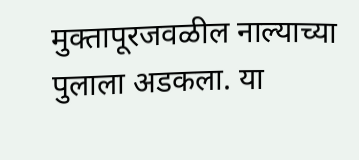मुक्तापूरजवळील नाल्याच्या पुलाला अडकला. या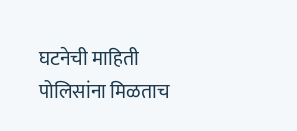घटनेची माहिती पोलिसांना मिळताच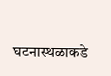घटनास्थळाकडे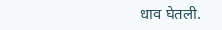धाव घेतली.